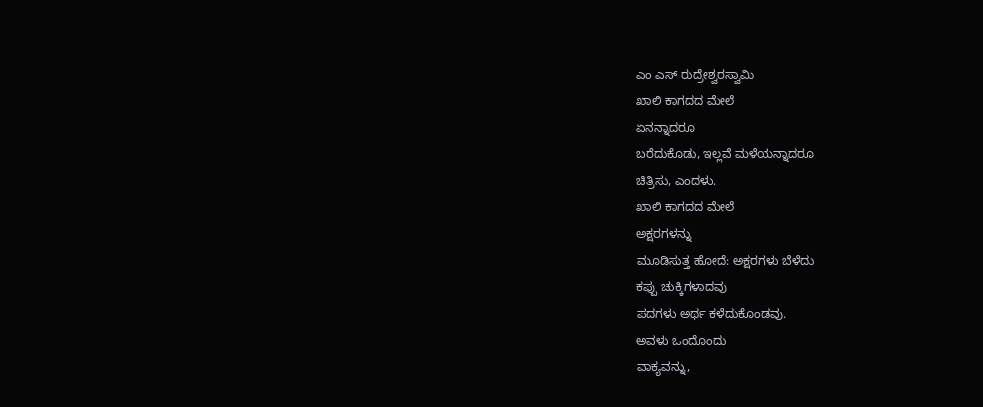ಎಂ ಎಸ್ ರುದ್ರೇಶ್ವರಸ್ವಾಮಿ
ಖಾಲಿ ಕಾಗದದ ಮೇಲೆ
ಏನನ್ನಾದರೂ
ಬರೆದುಕೊಡು, ಇಲ್ಲವೆ ಮಳೆಯನ್ನಾದರೂ
ಚಿತ್ರಿಸು, ಎಂದಳು.
ಖಾಲಿ ಕಾಗದದ ಮೇಲೆ
ಅಕ್ಷರಗಳನ್ನು
ಮೂಡಿಸುತ್ತ ಹೋದೆ: ಅಕ್ಷರಗಳು ಬೆಳೆದು
ಕಪ್ಪು ಚುಕ್ಕಿಗಳಾದವು
ಪದಗಳು ಅರ್ಥ ಕಳೆದುಕೊಂಡವು.
ಅವಳು ಒಂದೊಂದು
ವಾಕ್ಯವನ್ನು,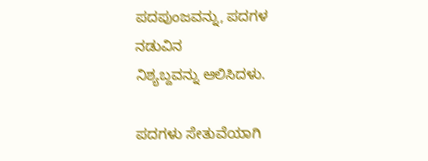ಪದಪುಂಜವನ್ನು, ಪದಗಳ ನಡುವಿನ
ನಿಶ್ಯಬ್ದವನ್ನು ಆಲಿಸಿದಳು.

ಪದಗಳು ಸೇತುವೆಯಾಗಿ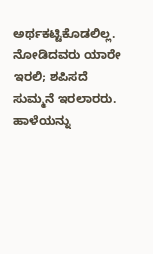ಅರ್ಥಕಟ್ಟಿಕೊಡಲಿಲ್ಲ.
ನೋಡಿದವರು ಯಾರೇ ಇರಲಿ; ಶಪಿಸದೆ
ಸುಮ್ಮನೆ ಇರಲಾರರು.
ಹಾಳೆಯನ್ನು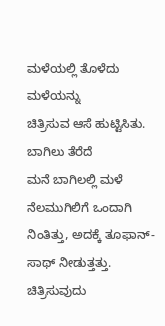ಮಳೆಯಲ್ಲಿ ತೊಳೆದು
ಮಳೆಯನ್ನು
ಚಿತ್ರಿಸುವ ಆಸೆ ಹುಟ್ಟಿಸಿತು.
ಬಾಗಿಲು ತೆರೆದೆ
ಮನೆ ಬಾಗಿಲಲ್ಲಿ ಮಳೆ ನೆಲಮುಗಿಲಿಗೆ ಒಂದಾಗಿ
ನಿಂತಿತ್ತು, ಅದಕ್ಕೆ ತೂಫಾನ್-
ಸಾಥ್ ನೀಡುತ್ತತ್ತು.
ಚಿತ್ರಿಸುವುದು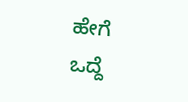ಹೇಗೆ
ಒದ್ದೆ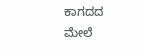ಕಾಗದದ ಮೇಲೆ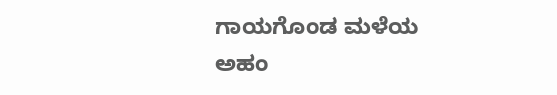ಗಾಯಗೊಂಡ ಮಳೆಯ
ಅಹಂ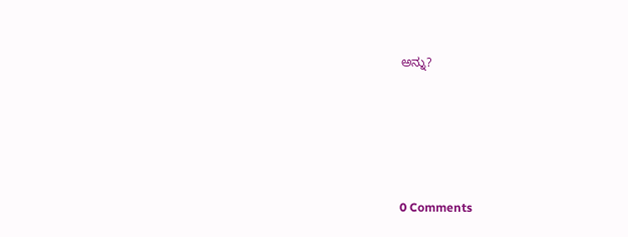ಅನ್ನು?






0 Comments